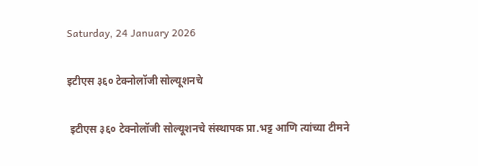Saturday, 24 January 2026

इटीएस ३६० टेक्नोलॉजी सोल्यूशनचे

 इटीएस ३६० टेक्नोलॉजी सोल्यूशनचे संस्थापक प्रा.भट्ट आणि त्यांच्या टीमने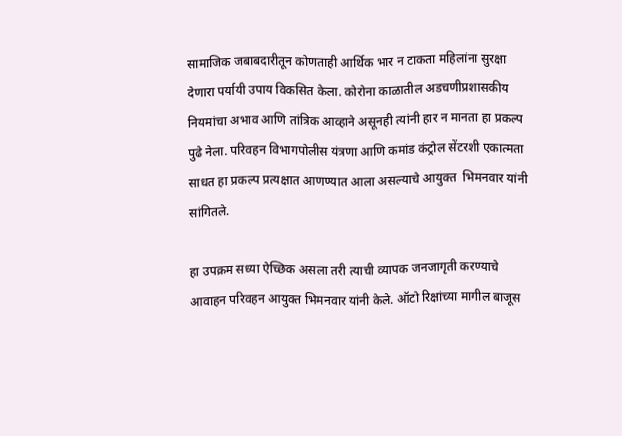सामाजिक जबाबदारीतून कोणताही आर्थिक भार न टाकता महिलांना सुरक्षा देणारा पर्यायी उपाय विकसित केला. कोरोना काळातील अडचणीप्रशासकीय नियमांचा अभाव आणि तांत्रिक आव्हाने असूनही त्यांनी हार न मानता हा प्रकल्प पुढे नेला. परिवहन विभागपोलीस यंत्रणा आणि कमांड कंट्रोल सेंटरशी एकात्मता साधत हा प्रकल्प प्रत्यक्षात आणण्यात आला असल्याचे आयुक्त  भिमनवार यांनी सांगितले.

हा उपक्रम सध्या ऐच्छिक असला तरी त्याची व्यापक जनजागृती करण्याचे आवाहन परिवहन आयुक्त भिमनवार यांनी केले. ऑटो रिक्षांच्या मागील बाजूस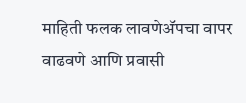माहिती फलक लावणेअ‍ॅपचा वापर वाढवणे आणि प्रवासी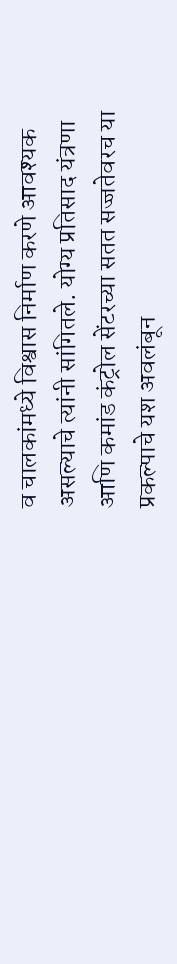व चालकांमध्ये विश्वास निर्माण करणे आवश्यक असल्याचे त्यांनी सांगितले. योग्य प्रतिसाद यंत्रणा आणि कमांड कंट्रोल सेंटरच्या सतत सज्जतेवरच या प्रकल्पाचे यश अवलंबून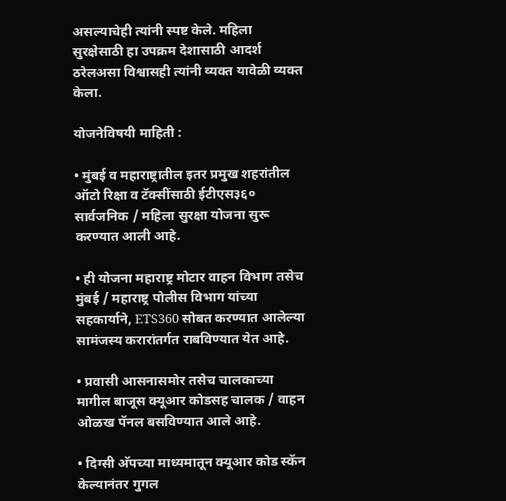असल्याचेही त्यांनी स्पष्ट केले. महिला सुरक्षेसाठी हा उपक्रम देशासाठी आदर्श ठरेलअसा विश्वासही त्यांनी व्यक्त यावेळी व्यक्त केला.

योजनेविषयी माहिती :

• मुंबई व महाराष्ट्रातील इतर प्रमुख शहरांतील ऑटो रिक्षा व टॅक्सींसाठी ईटीएस३६० सार्वजनिक / महिला सुरक्षा योजना सुरू करण्यात आली आहे.

• ही योजना महाराष्ट्र मोटार वाहन विभाग तसेच मुंबई / महाराष्ट्र पोलीस विभाग यांच्या सहकार्याने, ETS360 सोबत करण्यात आलेल्या सामंजस्य करारांतर्गत राबविण्यात येत आहे.

• प्रवासी आसनासमोर तसेच चालकाच्या मागील बाजूस क्यूआर कोडसह चालक / वाहन ओळख पॅनल बसविण्यात आले आहे.

• दिग्सी अ‍ॅपच्या माध्यमातून क्यूआर कोड स्कॅन केल्यानंतर गुगल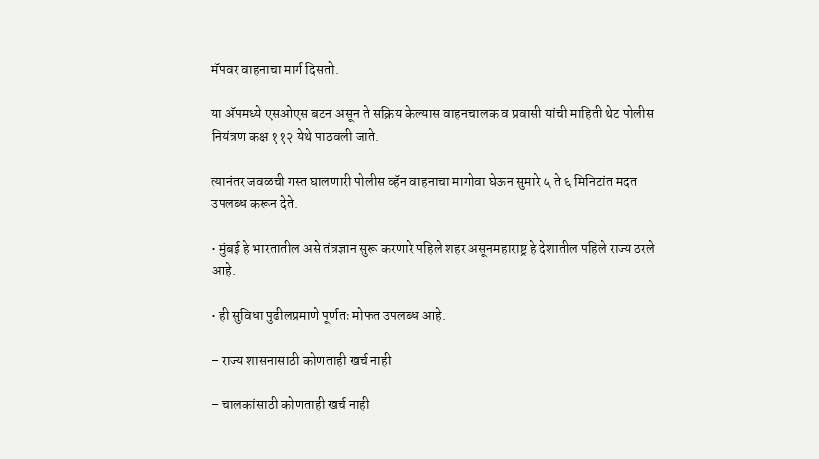मॅपवर वाहनाचा मार्ग दिसतो.

या अ‍ॅपमध्ये एसओएस बटन असून ते सक्रिय केल्यास वाहनचालक व प्रवासी यांची माहिती थेट पोलीस  नियंत्रण कक्ष ११२ येथे पाठवली जाते.

त्यानंतर जवळची गस्त घालणारी पोलीस व्हॅन वाहनाचा मागोवा घेऊन सुमारे ५ ते ६ मिनिटांत मदत उपलब्ध करून देते.

• मुंबई हे भारतातील असे तंत्रज्ञान सुरू करणारे पहिले शहर असूनमहाराष्ट्र हे देशातील पहिले राज्य ठरले आहे.

• ही सुविधा पुढीलप्रमाणे पूर्णतः मोफत उपलब्ध आहे.

– राज्य शासनासाठी कोणताही खर्च नाही

– चालकांसाठी कोणताही खर्च नाही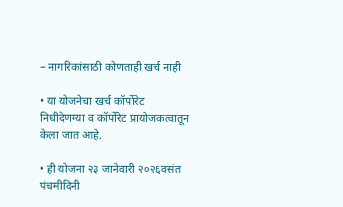– नागरिकांसाठी कोणताही खर्च नाही

• या योजनेचा खर्च कॉर्पोरेट निधीदेणग्या व कॉर्पोरेट प्रायोजकत्वातून केला जात आहे.

• ही योजना २३ जानेवारी २०२६वसंत पंचमीदिनी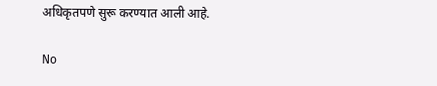अधिकृतपणे सुरू करण्यात आली आहे.

No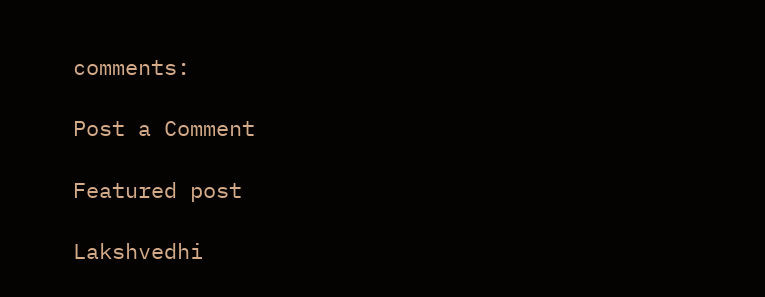comments:

Post a Comment

Featured post

Lakshvedhi